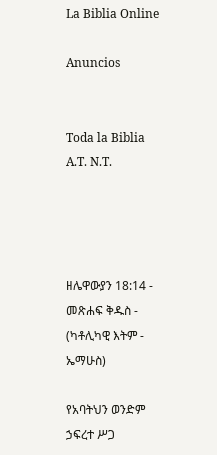La Biblia Online

Anuncios


Toda la Biblia A.T. N.T.




ዘሌዋውያን 18:14 - መጽሐፍ ቅዱስ - (ካቶሊካዊ እትም - ኤማሁስ)

የአባትህን ወንድም ኃፍረተ ሥጋ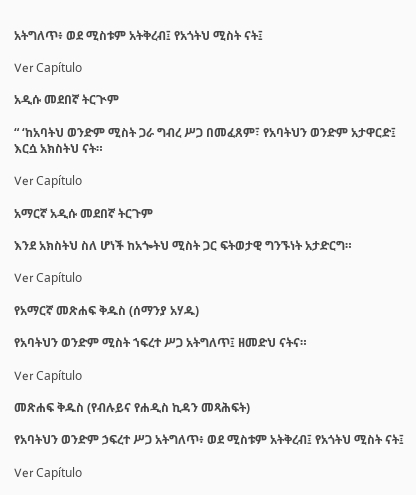አትግለጥ፥ ወደ ሚስቱም አትቅረብ፤ የአጎትህ ሚስት ናት፤

Ver Capítulo

አዲሱ መደበኛ ትርጒም

“ ‘ከአባትህ ወንድም ሚስት ጋራ ግብረ ሥጋ በመፈጸም፣ የአባትህን ወንድም አታዋርድ፤ እርሷ አክስትህ ናት።

Ver Capítulo

አማርኛ አዲሱ መደበኛ ትርጉም

እንደ አክስትህ ስለ ሆነች ከአጐትህ ሚስት ጋር ፍትወታዊ ግንኙነት አታድርግ።

Ver Capítulo

የአማርኛ መጽሐፍ ቅዱስ (ሰማንያ አሃዱ)

የአባትህን ወንድም ሚስት ኀፍረተ ሥጋ አትግለጥ፤ ዘመድህ ናትና።

Ver Capítulo

መጽሐፍ ቅዱስ (የብሉይና የሐዲስ ኪዳን መጻሕፍት)

የአባትህን ወንድም ኃፍረተ ሥጋ አትግለጥ፥ ወደ ሚስቱም አትቅረብ፤ የአጎትህ ሚስት ናት፤

Ver Capítulo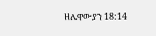ዘሌዋውያን 18:14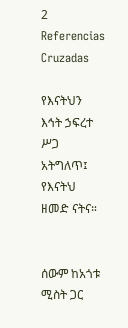2 Referencias Cruzadas

የእናትህን እኅት ኃፍረተ ሥጋ አትግለጥ፤ የእናትህ ዘመድ ናትና።


ሰውም ከአጎቱ ሚስት ጋር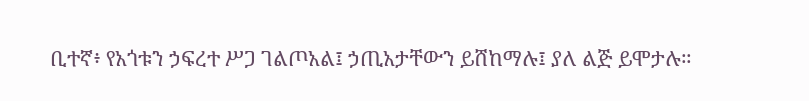ቢተኛ፥ የአጎቱን ኃፍረተ ሥጋ ገልጦአል፤ ኃጢአታቸውን ይሸከማሉ፤ ያለ ልጅ ይሞታሉ።